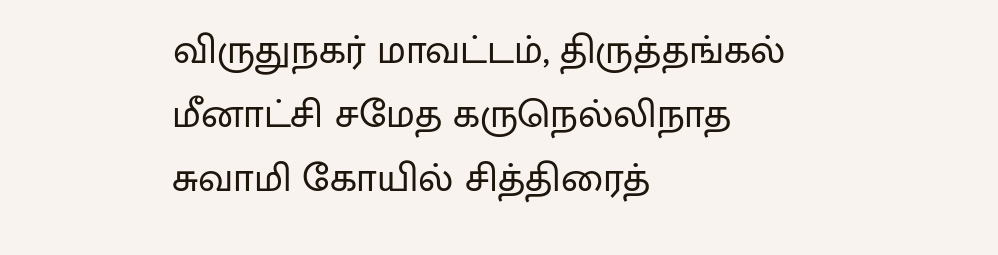விருதுநகர் மாவட்டம், திருத்தங்கல் மீனாட்சி சமேத கருநெல்லிநாத சுவாமி கோயில் சித்திரைத்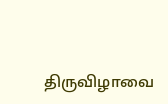திருவிழாவை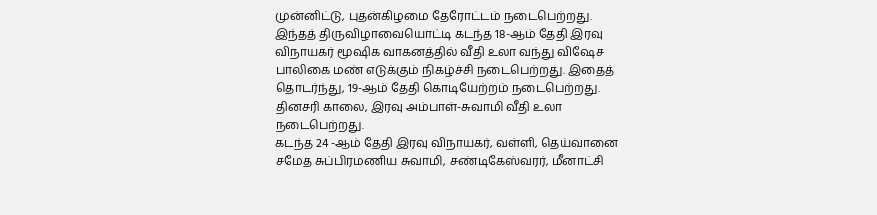முன்னிட்டு, புதன்கிழமை தேரோட்டம் நடைபெற்றது.
இந்தத் திருவிழாவையொட்டி கடந்த 18-ஆம் தேதி இரவு விநாயகர் மூஷிக வாகனத்தில் வீதி உலா வந்து விஷேச பாலிகை மண் எடுக்கும் நிகழ்ச்சி நடைபெற்றது. இதைத் தொடர்ந்து, 19-ஆம் தேதி கொடியேற்றம் நடைபெற்றது. தினசரி காலை, இரவு அம்பாள்-சுவாமி வீதி உலா நடைபெற்றது.
கடந்த 24 -ஆம் தேதி இரவு விநாயகர், வள்ளி, தெய்வானை சமேத சுப்பிரமணிய சுவாமி, சண்டிகேஸ்வரர், மீனாட்சி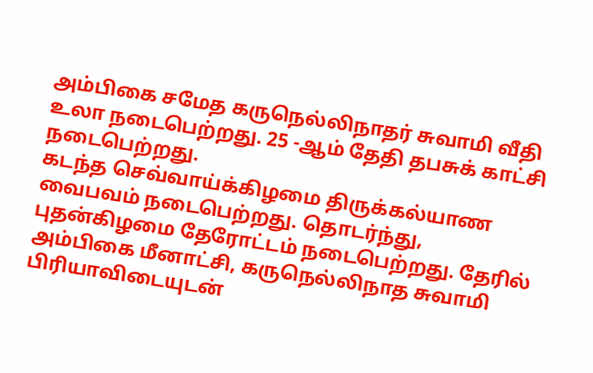அம்பிகை சமேத கருநெல்லிநாதர் சுவாமி வீதி உலா நடைபெற்றது. 25 -ஆம் தேதி தபசுக் காட்சி நடைபெற்றது.
கடந்த செவ்வாய்க்கிழமை திருக்கல்யாண வைபவம் நடைபெற்றது. தொடர்ந்து, புதன்கிழமை தேரோட்டம் நடைபெற்றது. தேரில் அம்பிகை மீனாட்சி, கருநெல்லிநாத சுவாமி பிரியாவிடையுடன்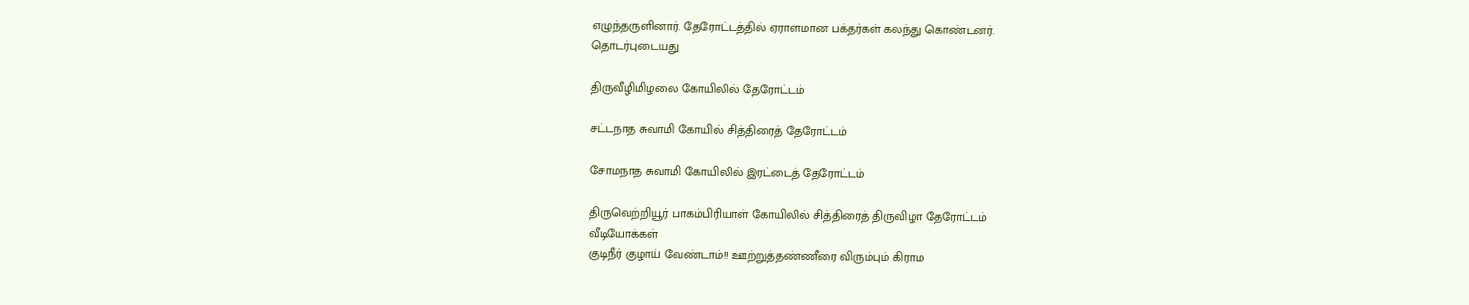எழுந்தருளினார். தேரோட்டத்தில் ஏராளமான பக்தர்கள் கலந்து கொண்டனர்.
தொடர்புடையது

திருவீழிமிழலை கோயிலில் தேரோட்டம்

சட்டநாத சுவாமி கோயில் சித்திரைத் தேரோட்டம்

சோமநாத சுவாமி கோயிலில் இரட்டைத் தேரோட்டம்

திருவெற்றியூர் பாகம்பிரியாள் கோயிலில் சித்திரைத் திருவிழா தேரோட்டம்
வீடியோக்கள்
குடிநீர் குழாய் வேண்டாம்!! ஊற்றுத்தண்ணீரை விரும்பும் கிராம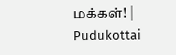மக்கள்! | Pudukottai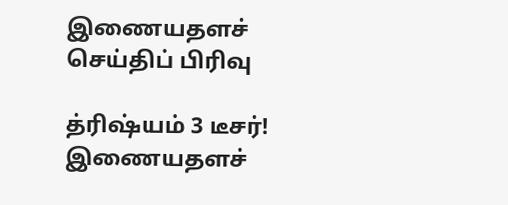இணையதளச் செய்திப் பிரிவு

த்ரிஷ்யம் 3 டீசர்!
இணையதளச்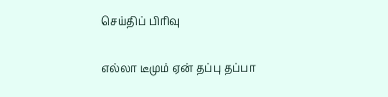செய்திப் பிரிவு

எல்லா டீமும் ஏன் தப்பு தப்பா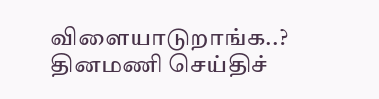விளையாடுறாங்க..?
தினமணி செய்திச்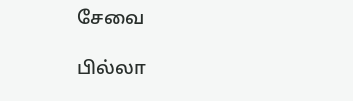சேவை

பில்லா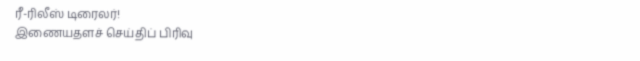ரீ-ரிலீஸ் டிரைலர்!
இணையதளச் செய்திப் பிரிவு